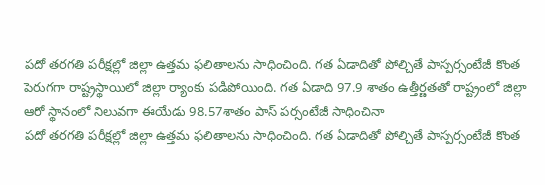పదో తరగతి పరీక్షల్లో జిల్లా ఉత్తమ ఫలితాలను సాధించింది. గత ఏడాదితో పోల్చితే పాస్పర్సంటేజీ కొంత పెరుగగా రాష్ట్రస్థాయిలో జిల్లా ర్యాంకు పడిపోయింది. గత ఏడాది 97.9 శాతం ఉత్తీర్ణతతో రాష్ట్రంలో జిల్లా ఆరో స్థానంలో నిలువగా ఈయేడు 98.57శాతం పాస్ పర్సంటేజీ సాధించినా
పదో తరగతి పరీక్షల్లో జిల్లా ఉత్తమ ఫలితాలను సాధించింది. గత ఏడాదితో పోల్చితే పాస్పర్సంటేజీ కొంత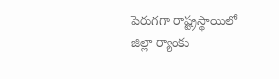పెరుగగా రాష్ట్రస్థాయిలో జిల్లా ర్యాంకు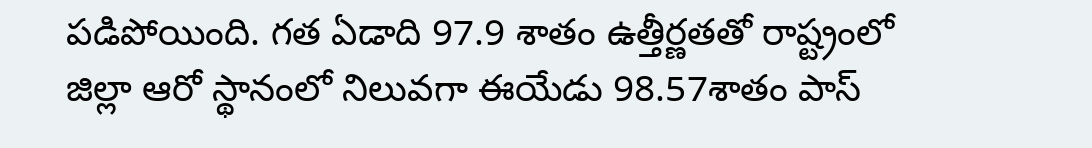పడిపోయింది. గత ఏడాది 97.9 శాతం ఉత్తీర్ణతతో రాష్ట్రంలో జిల్లా ఆరో స్థానంలో నిలువగా ఈయేడు 98.57శాతం పాస్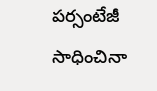పర్సంటేజీ సాధించినా